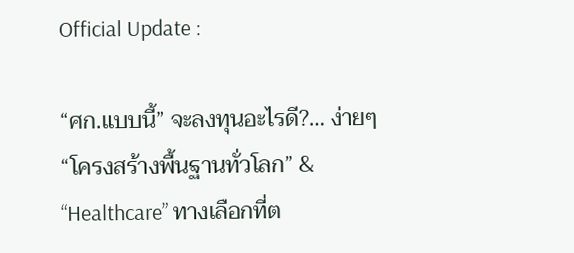Official Update :

“ศก.แบบนี้” จะลงทุนอะไรดี?… ง่ายๆ “โครงสร้างพื้นฐานทั่วโลก” & “Healthcare” ทางเลือกที่ต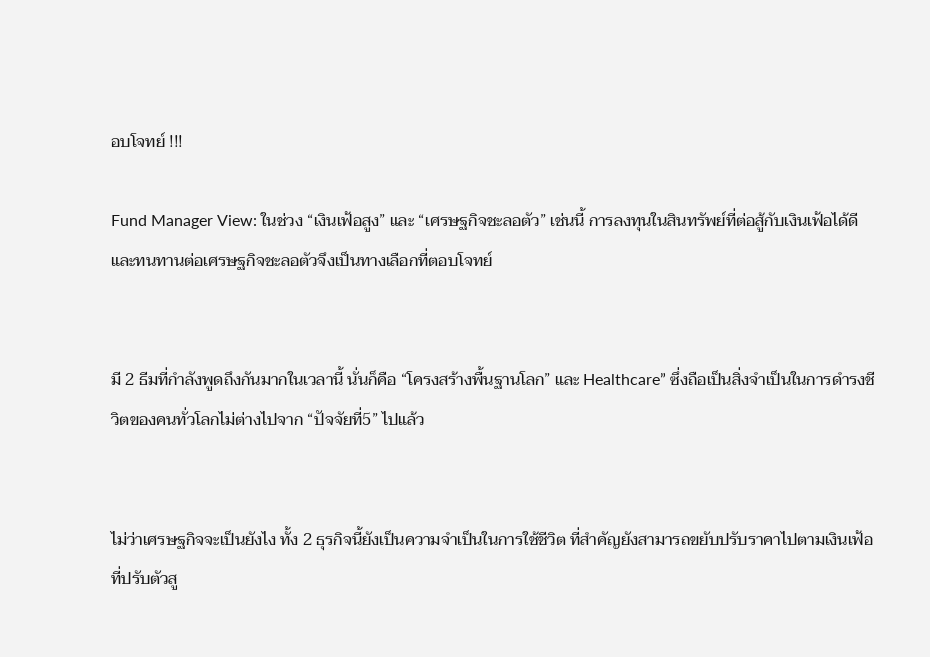อบโจทย์ !!!

Fund Manager View: ในช่วง “เงินเฟ้อสูง” และ “เศรษฐกิจชะลอตัว” เช่นนี้ การลงทุนในสินทรัพย์ที่ต่อสู้กับเงินเฟ้อได้ดีและทนทานต่อเศรษฐกิจชะลอตัวจึงเป็นทางเลือกที่ตอบโจทย์


มี 2 ธีมที่กำลังพูดถึงกันมากในเวลานี้ นั่นก็คือ “โครงสร้างพื้นฐานโลก” และ Healthcare” ซึ่งถือเป็นสิ่งจำเป็นในการดำรงชีวิตของคนทั่วโลกไม่ต่างไปจาก “ปัจจัยที่5” ไปแล้ว


ไม่ว่าเศรษฐกิจจะเป็นยังไง ทั้ง 2 ธุรกิจนี้ยังเป็นความจำเป็นในการใช้ชีวิต ที่สำคัญยังสามารถขยับปรับราคาไปตามเงินเฟ้อที่ปรับตัวสู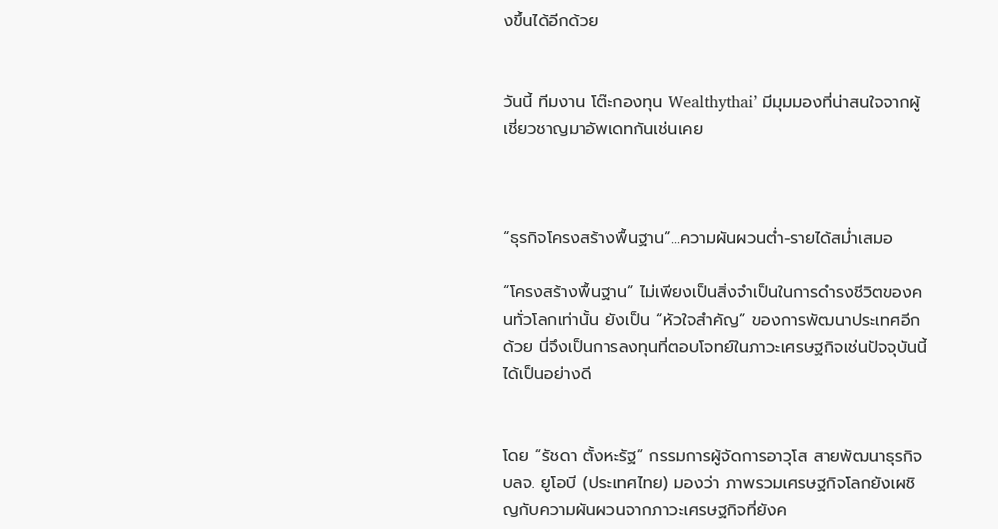งขึ้นได้อีกด้วย


วันนี้ ทีมงาน โต๊ะกองทุน Wealthythai’ มีมุมมองที่น่าสนใจจากผู้เชี่ยวชาญมาอัพเดทกันเช่นเคย



“ธุรกิจโครงสร้างพื้นฐาน”...ความผันผวนต่ำ-รายได้สม่ำเสมอ

“โครงสร้างพื้นฐาน” ไม่เพียงเป็นสิ่งจำเป็นในการดำรงชีวิตของคนทั่วโลกเท่านั้น ยังเป็น “หัวใจสำคัญ” ของการพัฒนาประเทศอีกด้วย นี่จึงเป็นการลงทุนที่ตอบโจทย์ในภาวะเศรษฐกิจเช่นปัจจุบันนี้ได้เป็นอย่างดี


โดย “รัชดา ตั้งหะรัฐ” กรรมการผู้จัดการอาวุโส สายพัฒนาธุรกิจ บลจ. ยูโอบี (ประเทศไทย) มองว่า ภาพรวมเศรษฐกิจโลกยังเผชิญกับความผันผวนจากภาวะเศรษฐกิจที่ยังค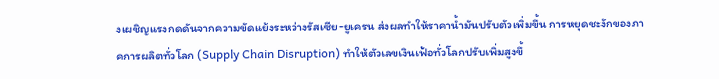งเผชิญแรงกดดันจากความขัดแย้งระหว่างรัสเซีย-ยูเครน ส่งผลทำให้ราคาน้ำมันปรับตัวเพิ่มขึ้น การหยุดชะงักของภาคการผลิตทั่วโลก (Supply Chain Disruption) ทำให้ตัวเลขเงินเฟ้อทั่วโลกปรับเพิ่มสูงขึ้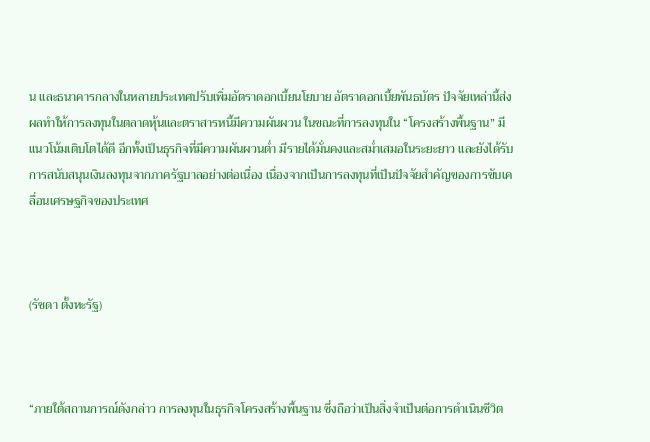น และธนาคารกลางในหลายประเทศปรับเพิ่มอัตราดอกเบี้ยนโยบาย อัตราดอกเบี้ยพันธบัตร ปัจจัยเหล่านี้ส่งผลทำให้การลงทุนในตลาดหุ้นและตราสารหนี้มีความผันผวน ในขณะที่การลงทุนใน “โครงสร้างพื้นฐาน” มีแนวโน้มเติบโตได้ดี อีกทั้งเป็นธุรกิจที่มีความผันผวนต่ำ มีรายได้มั่นคงและสม่ำเสมอในระยะยาว และยังได้รับการสนับสนุนเงินลงทุนจากภาครัฐบาลอย่างต่อเนื่อง เนื่องจากเป็นการลงทุนที่เป็นปัจจัยสำคัญของการขับเคลื่อนเศรษฐกิจของประเทศ



(รัชดา ตั้งหะรัฐ)



“ภายใต้สถานการณ์ดังกล่าว การลงทุนในธุรกิจโครงสร้างพื้นฐาน ซึ่งถือว่าเป็นสิ่งจำเป็นต่อการดำเนินชีวิต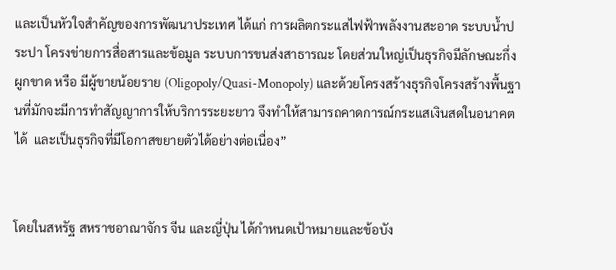และเป็นหัวใจสำคัญของการพัฒนาประเทศ ได้แก่ การผลิตกระแสไฟฟ้าพลังงานสะอาด ระบบน้ำประปา โครงข่ายการสื่อสารและข้อมูล ระบบการขนส่งสาธารณะ โดยส่วนใหญ่เป็นธุรกิจมีลักษณะกึ่งผูกขาด หรือ มีผู้ขายน้อยราย (Oligopoly/Quasi-Monopoly) และด้วยโครงสร้างธุรกิจโครงสร้างพื้นฐานที่มักจะมีการทำสัญญาการให้บริการระยะยาว จึงทำให้สามารถคาดการณ์กระแสเงินสดในอนาคตได้  และเป็นธุรกิจที่มีโอกาสขยายตัวได้อย่างต่อเนื่อง”


โดยในสหรัฐ สหราชอาณาจักร จีน และญี่ปุ่น ได้กำหนดเป้าหมายและข้อบัง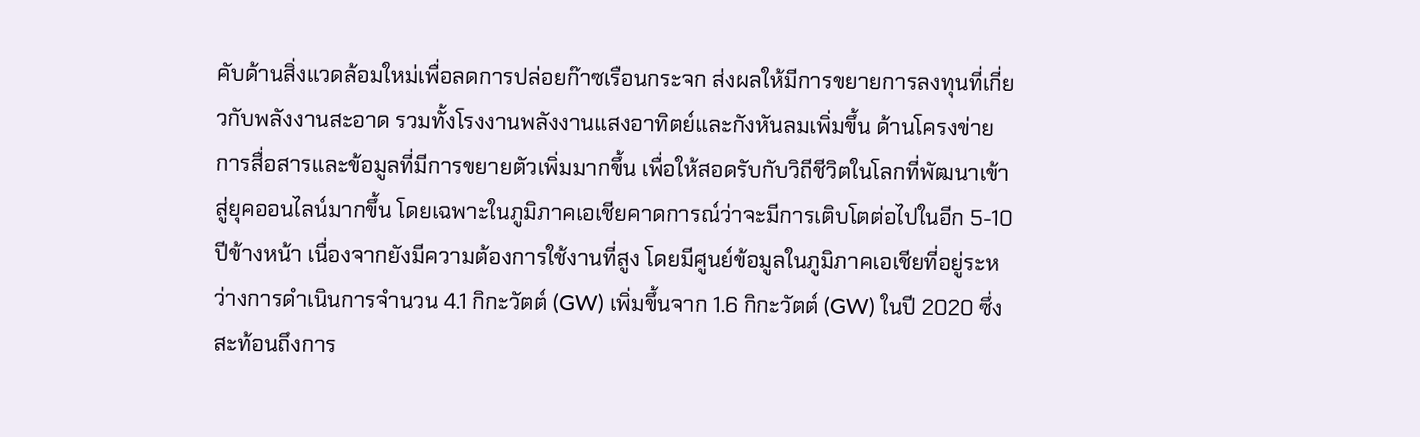คับด้านสิ่งแวดล้อมใหม่เพื่อลดการปล่อยก๊าซเรือนกระจก ส่งผลให้มีการขยายการลงทุนที่เกี่ยวกับพลังงานสะอาด รวมทั้งโรงงานพลังงานแสงอาทิตย์และกังหันลมเพิ่มขึ้น ด้านโครงข่ายการสื่อสารและข้อมูลที่มีการขยายตัวเพิ่มมากขึ้น เพื่อให้สอดรับกับวิถีชีวิตในโลกที่พัฒนาเข้าสู่ยุคออนไลน์มากขึ้น โดยเฉพาะในภูมิภาคเอเชียคาดการณ์ว่าจะมีการเติบโตต่อไปในอีก 5-10 ปีข้างหน้า เนื่องจากยังมีความต้องการใช้งานที่สูง โดยมีศูนย์ข้อมูลในภูมิภาคเอเชียที่อยู่ระหว่างการดำเนินการจำนวน 4.1 กิกะวัตต์ (GW) เพิ่มขึ้นจาก 1.6 กิกะวัตต์ (GW) ในปี 2020 ซึ่งสะท้อนถึงการ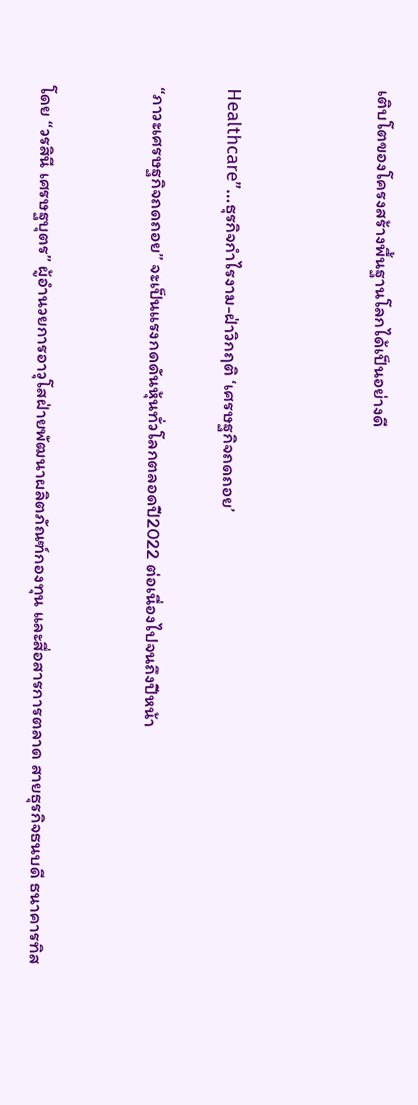เติบโตของโครงสร้างพื้นฐานโลกได้เป็นอย่างดี



Healthcare”…ธุรกิจกำไรงาม-ฝ่าวิกฤติ ‘เศรษฐกิจถดถอย’

“ภาวะเศรษฐกิจถดถอย” จะเป็นแรงกดดันหุ้นทั่วโลกตลอดปี2022 ต่อเนื่องไปจนถึงปีหน้า


โดย “วรสินี เศรษฐบุตร” ผู้อำนวยการอาวุโสฝ่ายพัฒนาผลิตภัณฑ์กองทุน และสื่อสารการตลาด สายธุรกิจธนบดี ธนาคารทิส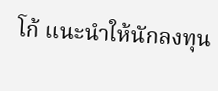โก้ แนะนำให้นักลงทุน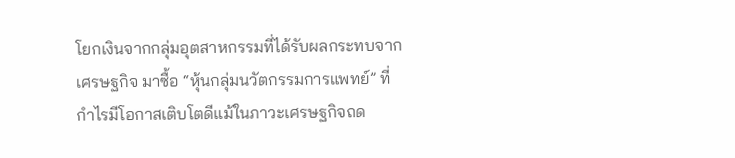โยกเงินจากกลุ่มอุตสาหกรรมที่ได้รับผลกระทบจากเศรษฐกิจ มาซื้อ “หุ้นกลุ่มนวัตกรรมการแพทย์” ที่กำไรมีโอกาสเติบโตดีแม้ในภาวะเศรษฐกิจถด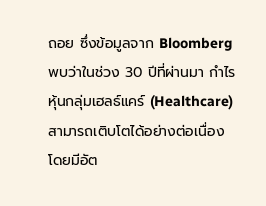ถอย ซึ่งข้อมูลจาก Bloomberg พบว่าในช่วง 30 ปีที่ผ่านมา กำไรหุ้นกลุ่มเฮลธ์แคร์ (Healthcare) สามารถเติบโตได้อย่างต่อเนื่อง โดยมีอัต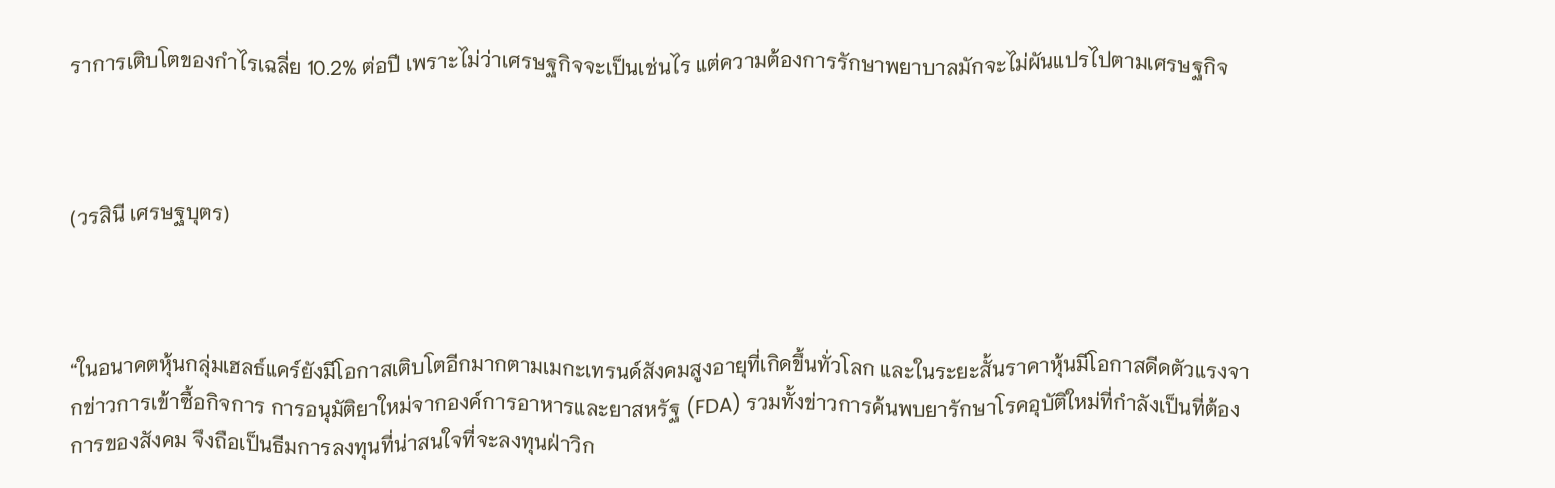ราการเติบโตของกำไรเฉลี่ย 10.2% ต่อปี เพราะไม่ว่าเศรษฐกิจจะเป็นเช่นไร แต่ความต้องการรักษาพยาบาลมักจะไม่ผันแปรไปตามเศรษฐกิจ



(วรสินี เศรษฐบุตร)



“ในอนาคตหุ้นกลุ่มเฮลธ์แคร์ยังมีโอกาสเติบโตอีกมากตามเมกะเทรนด์สังคมสูงอายุที่เกิดขึ้นทั่วโลก และในระยะสั้นราคาหุ้นมีโอกาสดีดตัวแรงจากข่าวการเข้าซื้อกิจการ การอนุมัติยาใหม่จากองค์การอาหารและยาสหรัฐ (FDA) รวมทั้งข่าวการค้นพบยารักษาโรคอุบัติใหม่ที่กำลังเป็นที่ต้องการของสังคม จึงถือเป็นธีมการลงทุนที่น่าสนใจที่จะลงทุนฝ่าวิก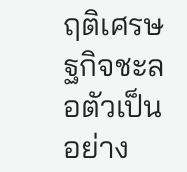ฤติเศรษฐกิจชะลอตัวเป็นอย่าง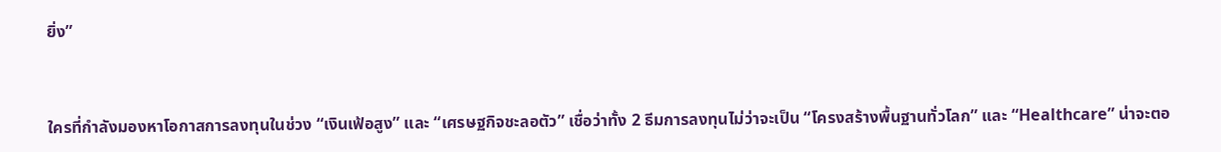ยิ่ง”


ใครที่กำลังมองหาโอกาสการลงทุนในช่วง “เงินเฟ้อสูง” และ “เศรษฐกิจชะลอตัว” เชื่อว่าทั้ง 2 ธีมการลงทุนไม่ว่าจะเป็น “โครงสร้างพื้นฐานทั่วโลก” และ “Healthcare” น่าจะตอ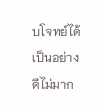บโจทย์ได้เป็นอย่างดีไม่มาก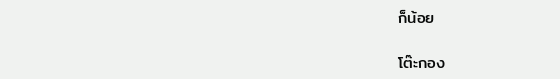ก็น้อย

โต๊ะกอง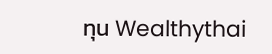ทุน Wealthythai